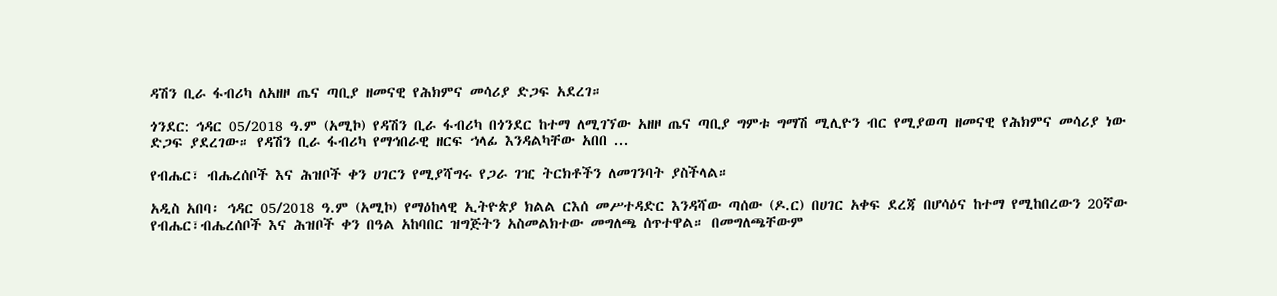ዳሽን ቢራ ፋብሪካ ለአዘዞ ጤና ጣቢያ ዘመናዊ የሕክምና መሳሪያ ድጋፍ አደረገ።

ጎንደር: ኅዳር 05/2018 ዓ.ም (አሚኮ) የዳሽን ቢራ ፋብሪካ በጎንደር ከተማ ለሚገኘው አዘዞ ጤና ጣቢያ ግምቱ ግማሽ ሚሊዮን ብር የሚያወጣ ዘመናዊ የሕክምና መሳሪያ ነው ድጋፍ ያደረገው። የዳሽን ቢራ ፋብሪካ የማኅበራዊ ዘርፍ ኀላፊ እንዳልካቸው አበበ ...

የብሔር፣ ብሔረሰቦች እና ሕዝቦች ቀን ሀገርን የሚያሻግሩ የጋራ ገዢ ትርክቶችን ለመገንባት ያስችላል።

አዲስ አበባ፡ ኅዳር 05/2018 ዓ.ም (አሚኮ) የማዕከላዊ ኢትዮጵያ ክልል ርእሰ መሥተዳድር እንዳሻው ጣሰው (ዶ.ር) በሀገር አቀፍ ደረጃ በሆሳዕና ከተማ የሚከበረውን 20ኛው የብሔር፣ብሔረሰቦች እና ሕዝቦች ቀን በዓል አከባበር ዝግጅትን አስመልክተው መግለጫ ሰጥተዋል። በመግለጫቸውም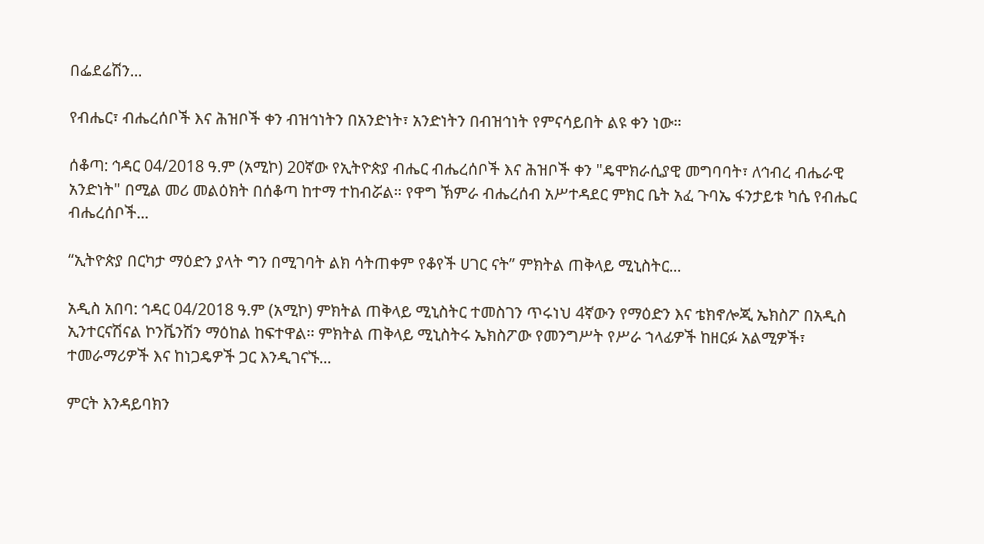በፌደሬሽን...

የብሔር፣ ብሔረሰቦች እና ሕዝቦች ቀን ብዝኅነትን በአንድነት፣ አንድነትን በብዝኅነት የምናሳይበት ልዩ ቀን ነው።

ሰቆጣ: ኅዳር 04/2018 ዓ.ም (አሚኮ) 20ኛው የኢትዮጵያ ብሔር ብሔረሰቦች እና ሕዝቦች ቀን "ዴሞክራሲያዊ መግባባት፣ ለኅብረ ብሔራዊ አንድነት" በሚል መሪ መልዕክት በሰቆጣ ከተማ ተከብሯል። የዋግ ኽምራ ብሔረሰብ አሥተዳደር ምክር ቤት አፈ ጉባኤ ፋንታይቱ ካሴ የብሔር ብሔረሰቦች...

“ኢትዮጵያ በርካታ ማዕድን ያላት ግን በሚገባት ልክ ሳትጠቀም የቆየች ሀገር ናት” ምክትል ጠቅላይ ሚኒስትር...

አዲስ አበባ: ኅዳር 04/2018 ዓ.ም (አሚኮ) ምክትል ጠቅላይ ሚኒስትር ተመስገን ጥሩነህ 4ኛውን የማዕድን እና ቴክኖሎጂ ኤክስፖ በአዲስ ኢንተርናሽናል ኮንቬንሽን ማዕከል ከፍተዋል፡፡ ምክትል ጠቅላይ ሚኒስትሩ ኤክስፖው የመንግሥት የሥራ ኀላፊዎች ከዘርፉ አልሚዎች፣ ተመራማሪዎች እና ከነጋዴዎች ጋር እንዲገናኙ...

ምርት እንዳይባክን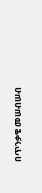በጥንቃቄ መሠብሠብ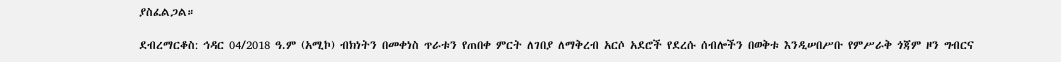ያስፈልጋል።

ደብረማርቆስ: ኅዳር 04/2018 ዓ.ም (አሚኮ) ብክነትን በመቀነስ ጥራቱን የጠበቀ ምርት ለገበያ ለማቅረብ አርሶ አደሮች የደረሱ ሰብሎችን በወቅቱ እንዲሠበሥቡ የምሥራቅ ጎጃም ዞን ግብርና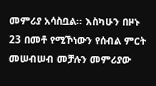መምሪያ አሳስቧል፡፡ እስካሁን በዞኑ 23 በመቶ የሚኾነውን የሰብል ምርት መሠብሠብ መቻሉን መምሪያው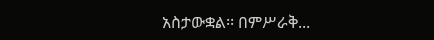አስታውቋል፡፡ በምሥራቅ...